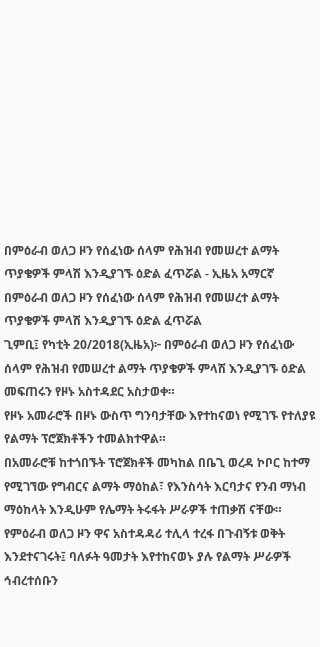በምዕራብ ወለጋ ዞን የሰፈነው ሰላም የሕዝብ የመሠረተ ልማት ጥያቄዎች ምላሽ እንዲያገኙ ዕድል ፈጥሯል - ኢዜአ አማርኛ
በምዕራብ ወለጋ ዞን የሰፈነው ሰላም የሕዝብ የመሠረተ ልማት ጥያቄዎች ምላሽ እንዲያገኙ ዕድል ፈጥሯል
ጊምቢ፤ የካቲት 20/2018(ኢዜአ)፦ በምዕራብ ወለጋ ዞን የሰፈነው ሰላም የሕዝብ የመሠረተ ልማት ጥያቄዎች ምላሽ እንዲያገኙ ዕድል መፍጠሩን የዞኑ አስተዳደር አስታወቀ።
የዞኑ አመራሮች በዞኑ ውስጥ ግንባታቸው እየተከናወነ የሚገኙ የተለያዩ የልማት ፕሮጀክቶችን ተመልክተዋል።
በአመራሮቹ ከተጎበኙት ፕሮጀክቶች መካከል በቤጊ ወረዳ ኮቦር ከተማ የሚገኘው የግብርና ልማት ማዕከል፣ የእንስሳት እርባታና የንብ ማነብ ማዕከላት እንዲሁም የሌማት ትሩፋት ሥራዎች ተጠቃሽ ናቸው።
የምዕራብ ወለጋ ዞን ዋና አስተዳዳሪ ተሊላ ተረፋ በጉብኝቱ ወቅት እንደተናገሩት፤ ባለፉት ዓመታት እየተከናወኑ ያሉ የልማት ሥራዎች ኅብረተሰቡን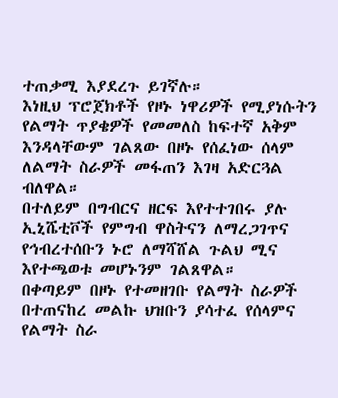ተጠቃሚ እያደረጉ ይገኛሉ።
እነዚህ ፕሮጀክቶች የዞኑ ነዋሪዎች የሚያነሱትን የልማት ጥያቄዎች የመመለስ ከፍተኛ አቅም እንዳላቸውም ገልጸው በዞኑ የሰፈነው ሰላም ለልማት ስራዎች መፋጠን እገዛ አድርጓል ብለዋል።
በተለይም በግብርና ዘርፍ እየተተገበሩ ያሉ ኢኒሼቲቮች የምግብ ዋስትናን ለማረጋገጥና የኅብረተሰቡን ኑሮ ለማሻሸል ጉልህ ሚና እየተጫወቱ መሆኑንም ገልጸዋል።
በቀጣይም በዞኑ የተመዘገቡ የልማት ስራዎች በተጠናከረ መልኩ ህዝቡን ያሳተፈ የሰላምና የልማት ስራ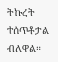ትኩረት ተሰጥቶታል ብለዋል።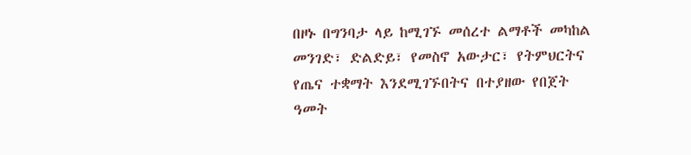በዞኑ በግንባታ ላይ ከሚገኙ መሰረተ ልማቶች መካከል መንገድ፣ ድልድይ፣ የመስኖ አውታር፣ የትምህርትና የጤና ተቋማት እንደሚገኙበትና በተያዘው የበጀት ዓመት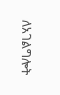ለአገልግሎት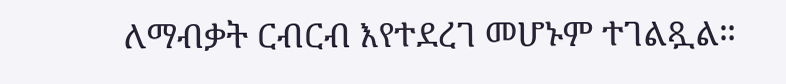ለማብቃት ርብርብ እየተደረገ መሆኑም ተገልጿል።